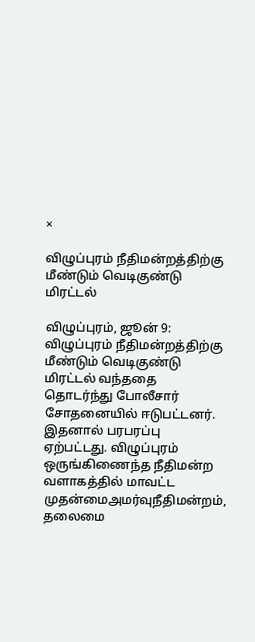×

விழுப்புரம் நீதிமன்றத்திற்கு மீண்டும் வெடிகுண்டு மிரட்டல்

விழுப்புரம், ஜூன் 9: விழுப்புரம் நீதிமன்றத்திற்கு மீண்டும் வெடிகுண்டு மிரட்டல் வந்ததை தொடர்ந்து போலீசார் சோதனையில் ஈடுபட்டனர். இதனால் பரபரப்பு ஏற்பட்டது. விழுப்புரம் ஒருங்கிணைந்த நீதிமன்ற வளாகத்தில் மாவட்ட முதன்மைஅமர்வுநீதிமன்றம், தலைமை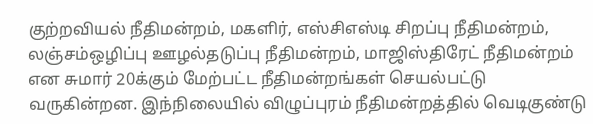குற்றவியல் நீதிமன்றம், மகளிர், எஸ்சிஎஸ்டி சிறப்பு நீதிமன்றம், லஞ்சம்ஒழிப்பு ஊழல்தடுப்பு நீதிமன்றம், மாஜிஸ்திரேட் நீதிமன்றம் என சுமார் 20க்கும் மேற்பட்ட நீதிமன்றங்கள் செயல்பட்டு வருகின்றன. இந்நிலையில் விழுப்புரம் நீதிமன்றத்தில் வெடிகுண்டு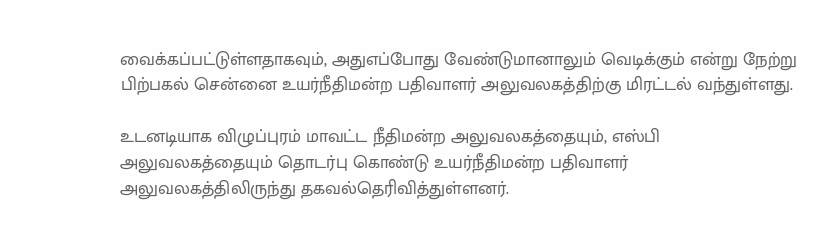வைக்கப்பட்டுள்ளதாகவும், அதுஎப்போது வேண்டுமானாலும் வெடிக்கும் என்று நேற்று பிற்பகல் சென்னை உயர்நீதிமன்ற பதிவாளர் அலுவலகத்திற்கு மிரட்டல் வந்துள்ளது.

உடனடியாக விழுப்புரம் மாவட்ட நீதிமன்ற அலுவலகத்தையும், எஸ்பி அலுவலகத்தையும் தொடர்பு கொண்டு உயர்நீதிமன்ற பதிவாளர் அலுவலகத்திலிருந்து தகவல்தெரிவித்துள்ளனர்.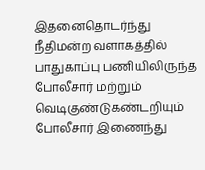இதனைதொடர்ந்து நீதிமன்ற வளாகத்தில் பாதுகாப்பு பணியிலிருந்த போலீசார் மற்றும் வெடிகுண்டுகண்டறியும் போலீசார் இணைந்து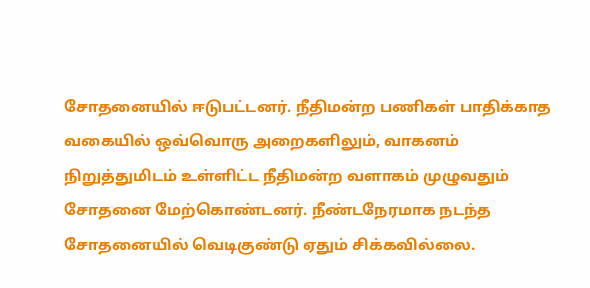சோதனையில் ஈடுபட்டனர். நீதிமன்ற பணிகள் பாதிக்காத வகையில் ஒவ்வொரு அறைகளிலும், வாகனம் நிறுத்துமிடம் உள்ளிட்ட நீதிமன்ற வளாகம் முழுவதும் சோதனை மேற்கொண்டனர். நீண்டநேரமாக நடந்த சோதனையில் வெடிகுண்டு ஏதும் சிக்கவில்லை.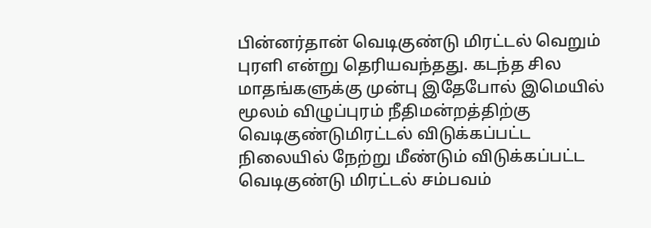பின்னர்தான் வெடிகுண்டு மிரட்டல் வெறும் புரளி என்று தெரியவந்தது. கடந்த சில மாதங்களுக்கு முன்பு இதேபோல் இமெயில் மூலம் விழுப்புரம் நீதிமன்றத்திற்கு வெடிகுண்டுமிரட்டல் விடுக்கப்பட்ட நிலையில் நேற்று மீண்டும் விடுக்கப்பட்ட வெடிகுண்டு மிரட்டல் சம்பவம்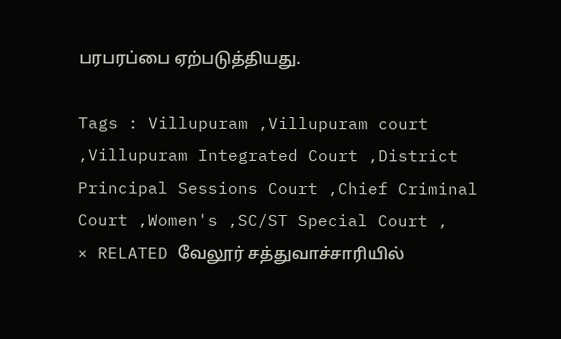பரபரப்பை ஏற்படுத்தியது.

Tags : Villupuram ,Villupuram court ,Villupuram Integrated Court ,District Principal Sessions Court ,Chief Criminal Court ,Women's ,SC/ST Special Court ,
× RELATED வேலூர் சத்துவாச்சாரியில்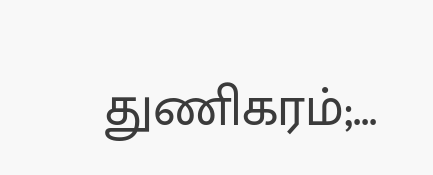துணிகரம்;...